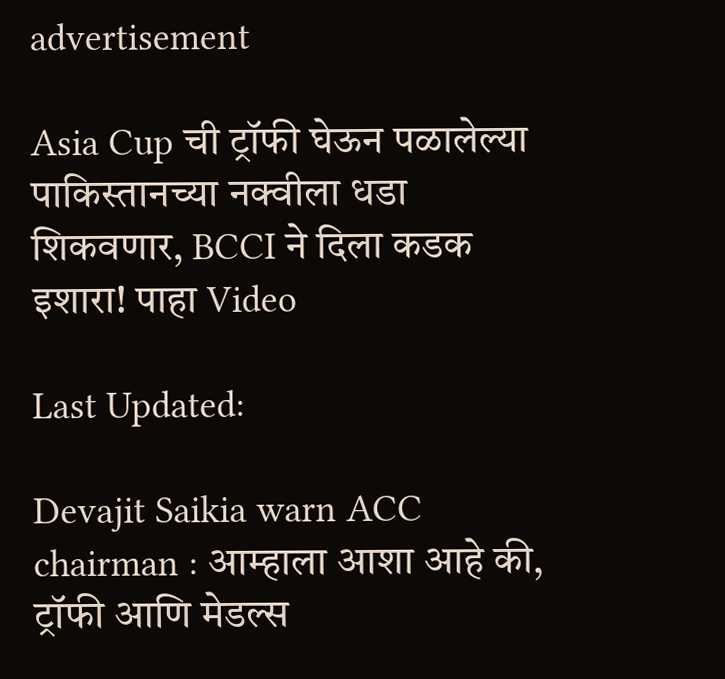advertisement

Asia Cup ची ट्रॉफी घेऊन पळालेल्या पाकिस्तानच्या नक्वीला धडा शिकवणार, BCCI ने दिला कडक इशारा! पाहा Video

Last Updated:

Devajit Saikia warn ACC chairman : आम्हाला आशा आहे की, ट्रॉफी आणि मेडल्स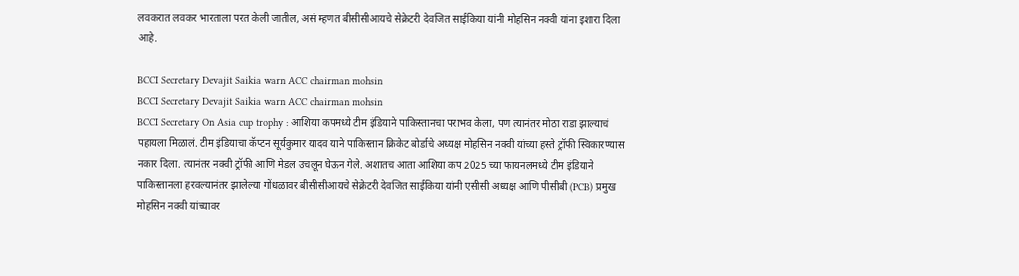लवकरात लवकर भारताला परत केली जातील, असं म्हणत बीसीसीआयचे सेक्रेटरी देवजित साईकिया यांनी मोहसिन नक्वी यांना इशारा दिला आहे.

BCCI Secretary Devajit Saikia warn ACC chairman mohsin
BCCI Secretary Devajit Saikia warn ACC chairman mohsin
BCCI Secretary On Asia cup trophy : आशिया कपमध्ये टीम इंडियाने पाकिस्तानचा पराभव केला, पण त्यानंतर मोठा राडा झाल्याचं पहायला मिळालं. टीम इंडियाचा कॅप्टन सूर्यकुमार यादव याने पाकिस्तान क्रिकेट बोर्डाचे अध्यक्ष मोहसिन नक्वी यांच्या हस्ते ट्रॉफी स्विकारण्यास नकार दिला. त्यानंतर नक्वी ट्रॉफी आणि मेडल उचलून घेऊन गेले. अशातच आता आशिया कप 2025 च्या फायनलमध्ये टीम इंडियाने पाकिस्तानला हरवल्यानंतर झालेल्या गोंधळावर बीसीसीआयचे सेक्रेटरी देवजित साईकिया यांनी एसीसी अध्यक्ष आणि पीसीबी (PCB) प्रमुख मोहसिन नक्वी यांच्यावर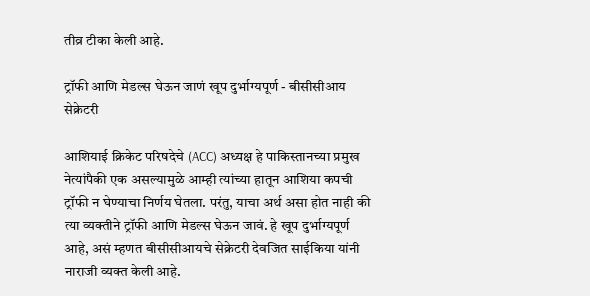तीव्र टीका केली आहे.

ट्रॉफी आणि मेडल्स घेऊन जाणं खूप दुर्भाग्यपूर्ण - बीसीसीआय सेक्रेटरी

आशियाई क्रिकेट परिषदेचे (ACC) अध्यक्ष हे पाकिस्तानच्या प्रमुख नेत्यांपैकी एक असल्यामुळे आम्ही त्यांच्या हातून आशिया कपची ट्रॉफी न घेण्याचा निर्णय घेतला. परंतु, याचा अर्थ असा होत नाही की त्या व्यक्तीने ट्रॉफी आणि मेडल्स घेऊन जावं. हे खूप दुर्भाग्यपूर्ण आहे, असं म्हणत बीसीसीआयचे सेक्रेटरी देवजित साईकिया यांनी नाराजी व्यक्त केली आहे.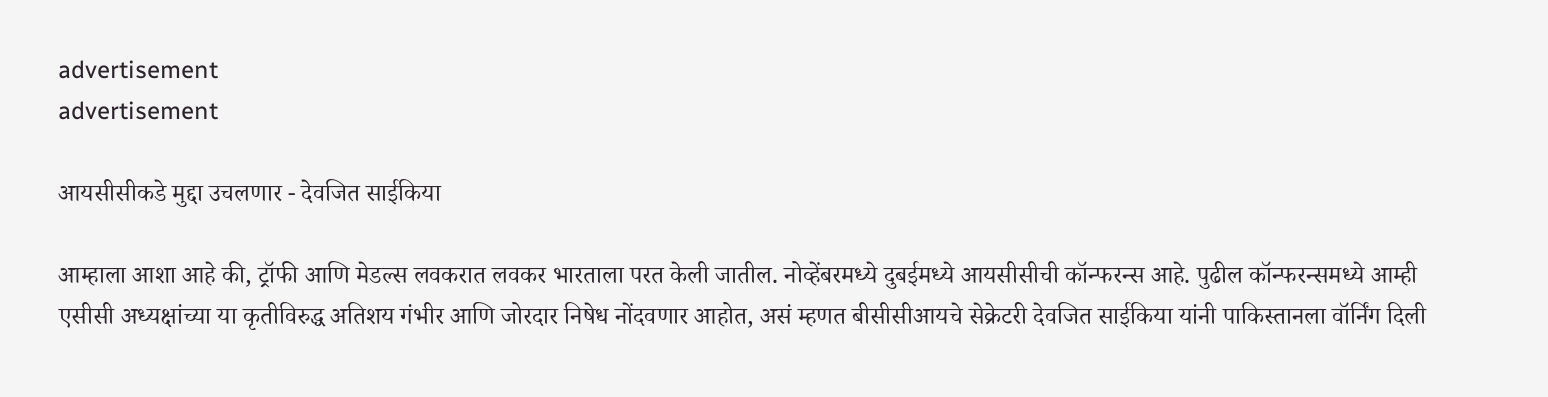advertisement
advertisement

आयसीसीकडे मुद्दा उचलणार - देवजित साईकिया

आम्हाला आशा आहे की, ट्रॉफी आणि मेडल्स लवकरात लवकर भारताला परत केली जातील. नोव्हेंबरमध्ये दुबईमध्ये आयसीसीची कॉन्फरन्स आहे. पुढील कॉन्फरन्समध्ये आम्ही एसीसी अध्यक्षांच्या या कृतीविरुद्ध अतिशय गंभीर आणि जोरदार निषेध नोंदवणार आहोत, असं म्हणत बीसीसीआयचे सेक्रेटरी देवजित साईकिया यांनी पाकिस्तानला वॉर्निंग दिली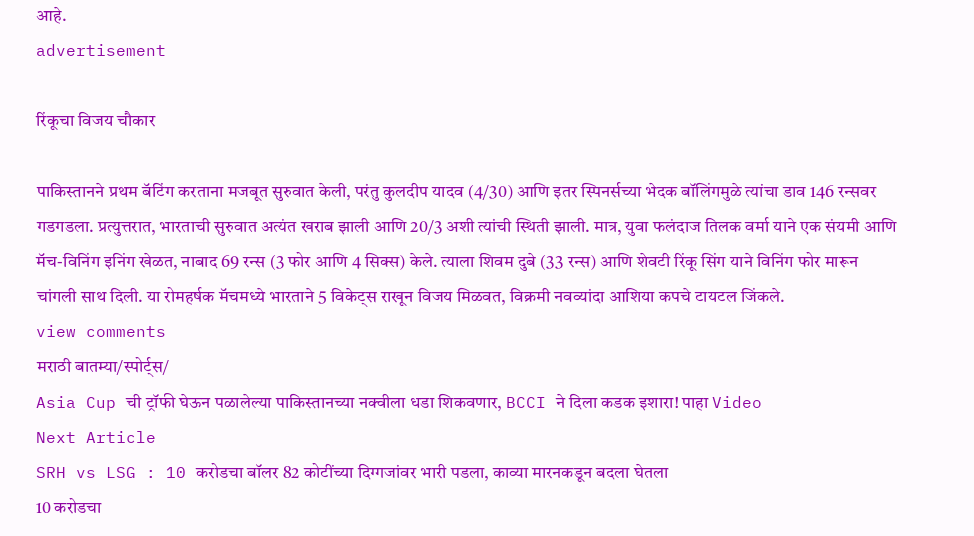आहे.
advertisement

रिंकूचा विजय चौकार

पाकिस्तानने प्रथम बॅटिंग करताना मजबूत सुरुवात केली, परंतु कुलदीप यादव (4/30) आणि इतर स्पिनर्सच्या भेदक बॉलिंगमुळे त्यांचा डाव 146 रन्सवर गडगडला. प्रत्युत्तरात, भारताची सुरुवात अत्यंत खराब झाली आणि 20/3 अशी त्यांची स्थिती झाली. मात्र, युवा फलंदाज तिलक वर्मा याने एक संयमी आणि मॅच-विनिंग इनिंग खेळत, नाबाद 69 रन्स (3 फोर आणि 4 सिक्स) केले. त्याला शिवम दुबे (33 रन्स) आणि शेवटी रिंकू सिंग याने विनिंग फोर मारून चांगली साथ दिली. या रोमहर्षक मॅचमध्ये भारताने 5 विकेट्स राखून विजय मिळवत, विक्रमी नवव्यांदा आशिया कपचे टायटल जिंकले.
view comments
मराठी बातम्या/स्पोर्ट्स/
Asia Cup ची ट्रॉफी घेऊन पळालेल्या पाकिस्तानच्या नक्वीला धडा शिकवणार, BCCI ने दिला कडक इशारा! पाहा Video
Next Article
SRH vs LSG : 10 करोडचा बॉलर 82 कोटींच्या दिग्गजांवर भारी पडला, काव्या मारनकडून बदला घेतला
10 करोडचा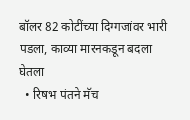बॉलर 82 कोटींच्या दिग्गजांवर भारी पडला, काव्या मारनकडून बदला घेतला
  • रिषभ पंतने मॅच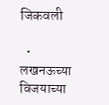जिकवली

  • लखनऊच्या विजयाच्या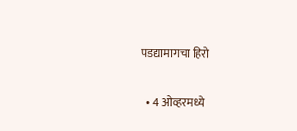पडद्यामागचा हिरो

  • 4 ओव्हरमध्ये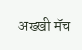अख्खी मॅच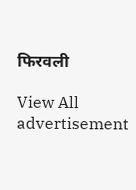फिरवली

View All
advertisement